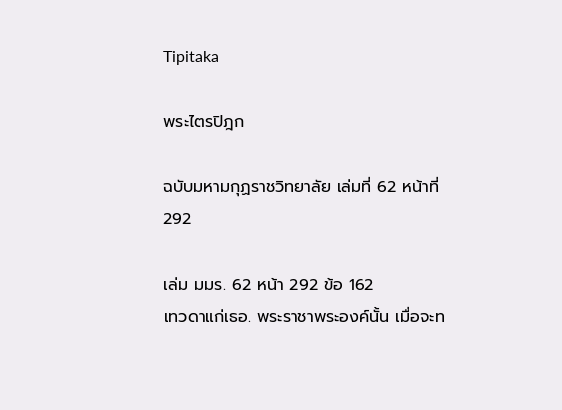Tipitaka

พระไตรปิฎก

ฉบับมหามกุฏราชวิทยาลัย เล่มที่ 62 หน้าที่ 292

เล่ม มมร. 62 หน้า 292 ข้อ 162
เทวดาแก่เธอ. พระราชาพระองค์นั้น เมื่อจะท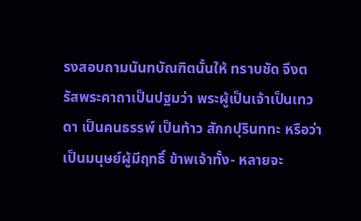รงสอบถามนันทบัณฑิตนั้นให้ ทราบชัด จึงตรัสพระคาถาเป็นปฐมว่า พระผู้เป็นเจ้าเป็นเทวดา เป็นคนธรรพ์ เป็นท้าว สักกปุรินททะ หรือว่าเป็นมนุษย์ผู้มีฤทธิ์ ข้าพเจ้าทั้ง- หลายจะ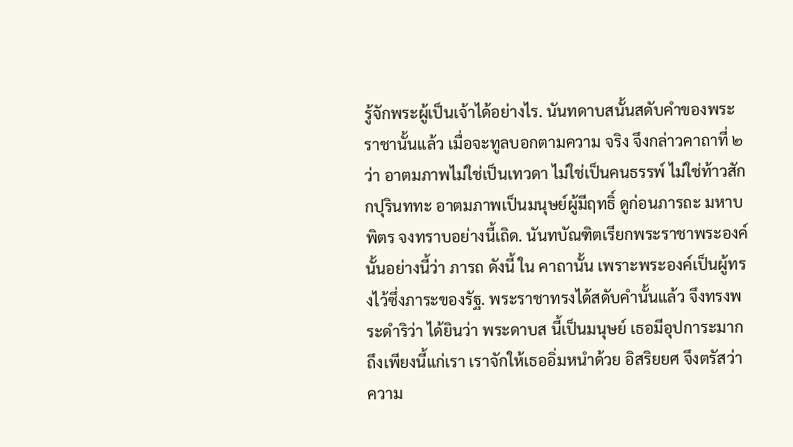รู้จักพระผู้เป็นเจ้าได้อย่างไร. นันทดาบสนั้นสดับคำของพระราชานั้นแล้ว เมื่อจะทูลบอกตามความ จริง จึงกล่าวคาถาที่ ๒ ว่า อาตมภาพไม่ใช่เป็นเทวดา ไม่ใช่เป็นคนธรรพ์ ไม่ใช่ท้าวสักกปุรินททะ อาตมภาพเป็นมนุษย์ผู้มีฤทธิ์ ดูก่อนภารถะ มหาบพิตร จงทราบอย่างนี้เถิด. นันทบัณฑิตเรียกพระราชาพระองค์นั้นอย่างนี้ว่า ภารถ ดังนี้ ใน คาถานั้น เพราะพระองค์เป็นผู้ทรงไว้ซึ่งภาระของรัฐ. พระราชาทรงได้สดับคำนั้นแล้ว จึงทรงพระดำริว่า ได้ยินว่า พระดาบส นี้เป็นมนุษย์ เธอมีอุปการะมากถึงเพียงนี้แก่เรา เราจักให้เธออิ่มหนำด้วย อิสริยยศ จึงตรัสว่า ความ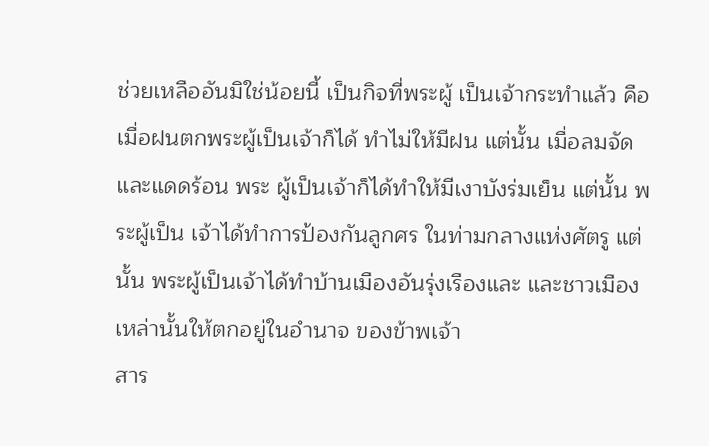ช่วยเหลืออันมิใช่น้อยนี้ เป็นกิจที่พระผู้ เป็นเจ้ากระทำแล้ว คือ เมื่อฝนตกพระผู้เป็นเจ้าก็ได้ ทำไม่ให้มีฝน แต่นั้น เมื่อลมจัดและแดดร้อน พระ ผู้เป็นเจ้าก็ได้ทำให้มีเงาบังร่มเย็น แต่นั้น พระผู้เป็น เจ้าได้ทำการป้องกันลูกศร ในท่ามกลางแห่งศัตรู แต่นั้น พระผู้เป็นเจ้าได้ทำบ้านเมืองอันรุ่งเรืองและ และชาวเมืองเหล่านั้นให้ตกอยู่ในอำนาจ ของข้าพเจ้า
สาร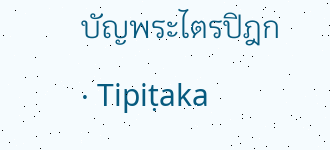บัญพระไตรปิฎก · Tipiṭaka